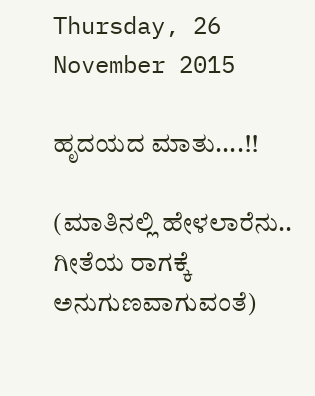Thursday, 26 November 2015

ಹೃದಯದ ಮಾತು....!!

(ಮಾತಿನಲ್ಲಿ ಹೇಳಲಾರೆನು.. ಗೀತೆಯ ರಾಗಕ್ಕೆ ಅನುಗುಣವಾಗುವಂತೆ)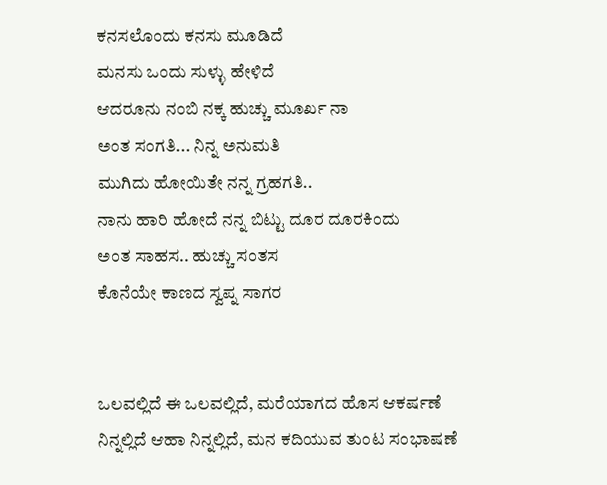ಕನಸಲೊಂದು ಕನಸು ಮೂಡಿದೆ
ಮನಸು ಒಂದು ಸುಳ್ಳು ಹೇಳಿದೆ
ಆದರೂನು ನಂಬಿ ನಕ್ಕ ಹುಚ್ಚು ಮೂರ್ಖ ನಾ
ಅಂತ ಸಂಗತಿ... ನಿನ್ನ ಅನುಮತಿ
ಮುಗಿದು ಹೋಯಿತೇ ನನ್ನ ಗ್ರಹಗತಿ..
ನಾನು ಹಾರಿ ಹೋದೆ ನನ್ನ ಬಿಟ್ಟು ದೂರ ದೂರಕಿಂದು
ಅಂತ ಸಾಹಸ.. ಹುಚ್ಚು ಸಂತಸ
ಕೊನೆಯೇ ಕಾಣದ ಸ್ವಪ್ನ ಸಾಗರ


ಒಲವಲ್ಲಿದೆ ಈ ಒಲವಲ್ಲಿದೆ, ಮರೆಯಾಗದ ಹೊಸ ಆಕರ್ಷಣೆ
ನಿನ್ನಲ್ಲಿದೆ ಆಹಾ ನಿನ್ನಲ್ಲಿದೆ, ಮನ ಕದಿಯುವ ತುಂಟ ಸಂಭಾಷಣೆ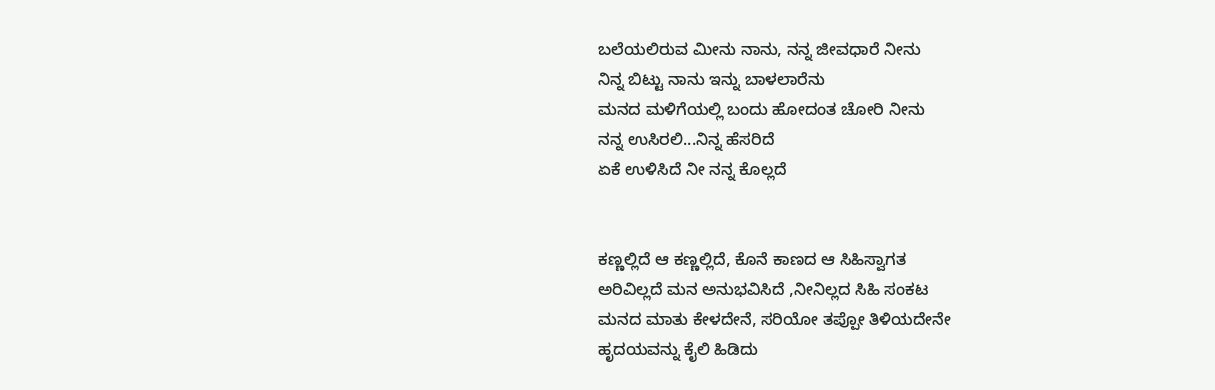ಬಲೆಯಲಿರುವ ಮೀನು ನಾನು, ನನ್ನ ಜೀವಧಾರೆ ನೀನು
ನಿನ್ನ ಬಿಟ್ಟು ನಾನು ಇನ್ನು ಬಾಳಲಾರೆನು
ಮನದ ಮಳಿಗೆಯಲ್ಲಿ ಬಂದು ಹೋದಂತ ಚೋರಿ ನೀನು
ನನ್ನ ಉಸಿರಲಿ...ನಿನ್ನ ಹೆಸರಿದೆ
ಏಕೆ ಉಳಿಸಿದೆ ನೀ ನನ್ನ ಕೊಲ್ಲದೆ


ಕಣ್ಣಲ್ಲಿದೆ ಆ ಕಣ್ಣಲ್ಲಿದೆ, ಕೊನೆ ಕಾಣದ ಆ ಸಿಹಿಸ್ವಾಗತ
ಅರಿವಿಲ್ಲದೆ ಮನ ಅನುಭವಿಸಿದೆ ,ನೀನಿಲ್ಲದ ಸಿಹಿ ಸಂಕಟ
ಮನದ ಮಾತು ಕೇಳದೇನೆ, ಸರಿಯೋ ತಪ್ಪೋ ತಿಳಿಯದೇನೇ
ಹೃದಯವನ್ನು ಕೈಲಿ ಹಿಡಿದು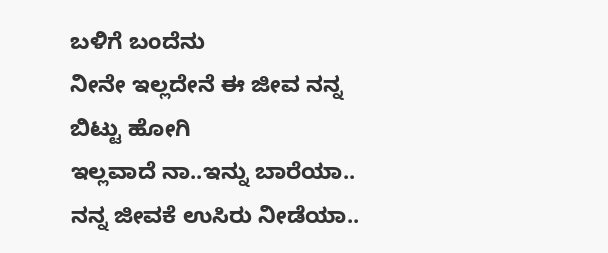ಬಳಿಗೆ ಬಂದೆನು
ನೀನೇ ಇಲ್ಲದೇನೆ ಈ ಜೀವ ನನ್ನ ಬಿಟ್ಟು ಹೋಗಿ
ಇಲ್ಲವಾದೆ ನಾ..ಇನ್ನು ಬಾರೆಯಾ..
ನನ್ನ ಜೀವಕೆ ಉಸಿರು ನೀಡೆಯಾ..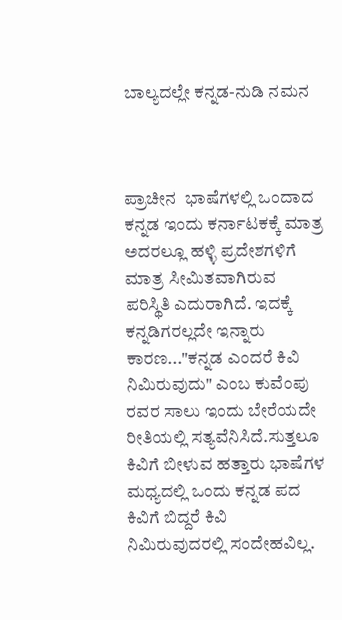ಬಾಲ್ಯದಲ್ಲೇ ಕನ್ನಡ-ನುಡಿ ನಮನ



ಪ್ರಾಚೀನ  ಭಾಷೆಗಳಲ್ಲಿ ಒಂದಾದ ಕನ್ನಡ ಇಂದು ಕರ್ನಾಟಕಕ್ಕೆ ಮಾತ್ರ ಅದರಲ್ಲೂ ಹಳ್ಳಿ ಪ್ರದೇಶಗಳಿಗೆ ಮಾತ್ರ ಸೀಮಿತವಾಗಿರುವ ಪರಿಸ್ಥಿತಿ ಎದುರಾಗಿದೆ. ಇದಕ್ಕೆ ಕನ್ನಡಿಗರಲ್ಲದೇ ಇನ್ನಾರು ಕಾರಣ..."ಕನ್ನಡ ಎಂದರೆ ಕಿವಿ ನಿಮಿರುವುದು" ಎಂಬ ಕುವೆಂಪು ರವರ ಸಾಲು ಇಂದು ಬೇರೆಯದೇ ರೀತಿಯಲ್ಲಿ ಸತ್ಯವೆನಿಸಿದೆ.ಸುತ್ತಲೂ ಕಿವಿಗೆ ಬೀಳುವ ಹತ್ತಾರು ಭಾಷೆಗಳ ಮಧ್ಯದಲ್ಲಿ ಒಂದು ಕನ್ನಡ ಪದ ಕಿವಿಗೆ ಬಿದ್ದರೆ ಕಿವಿ ನಿಮಿರುವುದರಲ್ಲಿ ಸಂದೇಹವಿಲ್ಲ.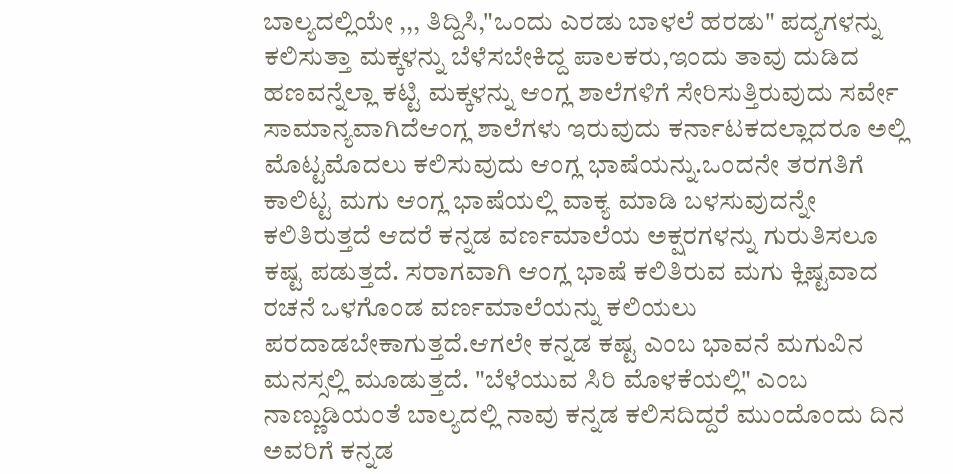ಬಾಲ್ಯದಲ್ಲಿಯೇ ,,, ತಿದ್ದಿಸಿ,"ಒಂದು ಎರಡು ಬಾಳಲೆ ಹರಡು" ಪದ್ಯಗಳನ್ನು ಕಲಿಸುತ್ತಾ ಮಕ್ಕಳನ್ನು ಬೆಳೆಸಬೇಕಿದ್ದ ಪಾಲಕರು,ಇಂದು ತಾವು ದುಡಿದ ಹಣವನ್ನೆಲ್ಲಾ ಕಟ್ಟಿ ಮಕ್ಕಳನ್ನು ಆಂಗ್ಲ ಶಾಲೆಗಳಿಗೆ ಸೇರಿಸುತ್ತಿರುವುದು ಸರ್ವೇ ಸಾಮಾನ್ಯವಾಗಿದೆಆಂಗ್ಲ ಶಾಲೆಗಳು ಇರುವುದು ಕರ್ನಾಟಕದಲ್ಲಾದರೂ ಅಲ್ಲಿ ಮೊಟ್ಟಮೊದಲು ಕಲಿಸುವುದು ಆಂಗ್ಲ ಭಾಷೆಯನ್ನು.ಒಂದನೇ ತರಗತಿಗೆ ಕಾಲಿಟ್ಟ ಮಗು ಆಂಗ್ಲ ಭಾಷೆಯಲ್ಲಿ ವಾಕ್ಯ ಮಾಡಿ ಬಳಸುವುದನ್ನೇ ಕಲಿತಿರುತ್ತದೆ ಆದರೆ ಕನ್ನಡ ವರ್ಣಮಾಲೆಯ ಅಕ್ಷರಗಳನ್ನು ಗುರುತಿಸಲೂ ಕಷ್ಟ ಪಡುತ್ತದೆ. ಸರಾಗವಾಗಿ ಆಂಗ್ಲ ಭಾಷೆ ಕಲಿತಿರುವ ಮಗು ಕ್ಲಿಷ್ಟವಾದ ರಚನೆ ಒಳಗೊಂಡ ವರ್ಣಮಾಲೆಯನ್ನು ಕಲಿಯಲು ಪರದಾಡಬೇಕಾಗುತ್ತದೆ.ಆಗಲೇ ಕನ್ನಡ ಕಷ್ಟ ಎಂಬ ಭಾವನೆ ಮಗುವಿನ ಮನಸ್ಸಲ್ಲಿ ಮೂಡುತ್ತದೆ. "ಬೆಳೆಯುವ ಸಿರಿ ಮೊಳಕೆಯಲ್ಲಿ" ಎಂಬ ನಾಣ್ಣುಡಿಯಂತೆ ಬಾಲ್ಯದಲ್ಲಿ ನಾವು ಕನ್ನಡ ಕಲಿಸದಿದ್ದರೆ ಮುಂದೊಂದು ದಿನ ಅವರಿಗೆ ಕನ್ನಡ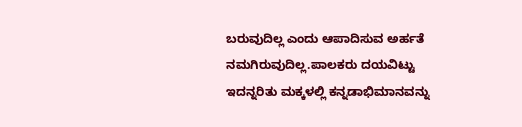ಬರುವುದಿಲ್ಲ ಎಂದು ಆಪಾದಿಸುವ ಅರ್ಹತೆ ನಮಗಿರುವುದಿಲ್ಲ.ಪಾಲಕರು ದಯವಿಟ್ಟು ಇದನ್ನರಿತು ಮಕ್ಕಳಲ್ಲಿ ಕನ್ನಡಾಭಿಮಾನವನ್ನು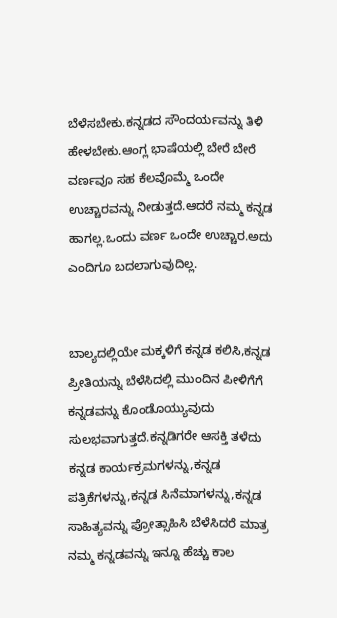ಬೆಳೆಸಬೇಕು.ಕನ್ನಡದ ಸೌಂದರ್ಯವನ್ನು ತಿಳಿ ಹೇಳಬೇಕು.ಆಂಗ್ಲ ಭಾಷೆಯಲ್ಲಿ ಬೇರೆ ಬೇರೆ ವರ್ಣವೂ ಸಹ ಕೆಲವೊಮ್ಮೆ ಒಂದೇ ಉಚ್ಚಾರವನ್ನು ನೀಡುತ್ತದೆ.ಆದರೆ ನಮ್ಮ ಕನ್ನಡ ಹಾಗಲ್ಲ.ಒಂದು ವರ್ಣ ಒಂದೇ ಉಚ್ಚಾರ.ಅದು ಎಂದಿಗೂ ಬದಲಾಗುವುದಿಲ್ಲ.


ಬಾಲ್ಯದಲ್ಲಿಯೇ ಮಕ್ಕಳಿಗೆ ಕನ್ನಡ ಕಲಿಸಿ,ಕನ್ನಡ ಪ್ರೀತಿಯನ್ನು ಬೆಳೆಸಿದಲ್ಲಿ ಮುಂದಿನ ಪೀಳಿಗೆಗೆ ಕನ್ನಡವನ್ನು ಕೊಂಡೊಯ್ಯುವುದು ಸುಲಭವಾಗುತ್ತದೆ.ಕನ್ನಡಿಗರೇ ಆಸಕ್ತಿ ತಳೆದು ಕನ್ನಡ ಕಾರ್ಯಕ್ರಮಗಳನ್ನು,ಕನ್ನಡ ಪತ್ರಿಕೆಗಳನ್ನು,ಕನ್ನಡ ಸಿನೆಮಾಗಳನ್ನು,ಕನ್ನಡ ಸಾಹಿತ್ಯವನ್ನು ಪ್ರೋತ್ಸಾಹಿಸಿ ಬೆಳೆಸಿದರೆ ಮಾತ್ರ ನಮ್ಮ ಕನ್ನಡವನ್ನು ಇನ್ನೂ ಹೆಚ್ಚು ಕಾಲ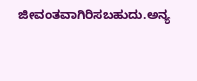ಜೀವಂತವಾಗಿರಿಸಬಹುದು.ಅನ್ಯ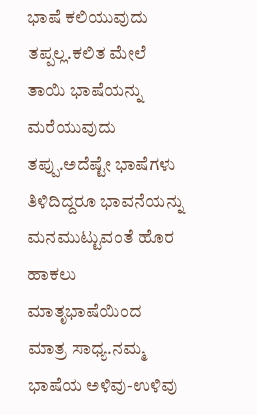ಭಾಷೆ ಕಲಿಯುವುದು ತಪ್ಪಲ್ಲ.ಕಲಿತ ಮೇಲೆ ತಾಯಿ ಭಾಷೆಯನ್ನು ಮರೆಯುವುದು ತಪ್ಪು.ಅದೆಷ್ಟೇ ಭಾಷೆಗಳು ತಿಳಿದಿದ್ದರೂ ಭಾವನೆಯನ್ನು ಮನಮುಟ್ಟುವಂತೆ ಹೊರ ಹಾಕಲು ಮಾತೃಭಾಷೆಯಿಂದ ಮಾತ್ರ ಸಾಧ್ಯ.ನಮ್ಮ ಭಾಷೆಯ ಅಳಿವು-ಉಳಿವು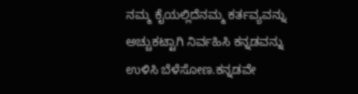ನಮ್ಮ ಕೈಯಲ್ಲಿದೆನಮ್ಮ ಕರ್ತವ್ಯವನ್ನು ಅಚ್ಚುಕಟ್ಟಾಗಿ ನಿರ್ವಹಿಸಿ ಕನ್ನಡವನ್ನು ಉಳಿಸಿ ಬೆಳೆಸೋಣ.ಕನ್ನಡವೇ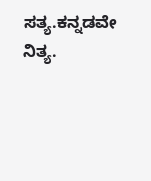ಸತ್ಯ.ಕನ್ನಡವೇ ನಿತ್ಯ.